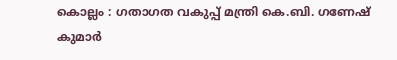കൊല്ലം : ഗതാഗത വകുപ്പ് മന്ത്രി കെ.ബി. ഗണേഷ് കുമാർ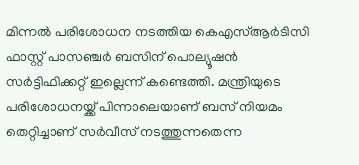മിന്നൽ പരിശോധന നടത്തിയ കെഎസ്ആർടിസി ഫാസ്റ്റ് പാസഞ്ചർ ബസിന് പൊല്യൂഷൻ സർട്ടിഫിക്കറ്റ് ഇല്ലെന്ന് കണ്ടെത്തി. മന്ത്രിയുടെ പരിശോധനയ്ക്ക് പിന്നാലെയാണ് ബസ് നിയമം തെറ്റിച്ചാണ് സർവീസ് നടത്തുന്നതെന്ന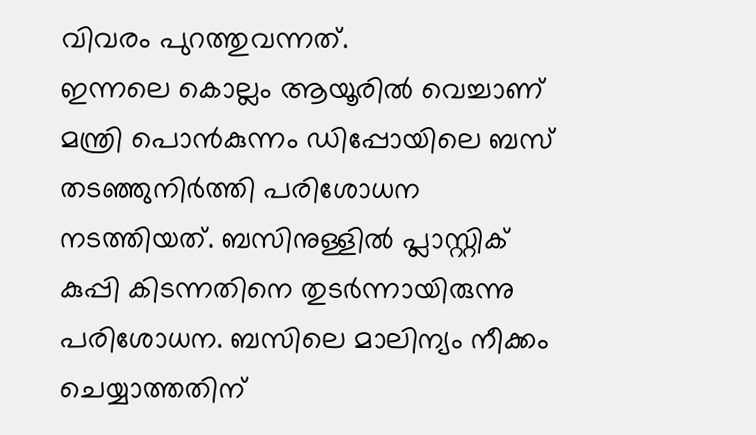വിവരം പുറത്തുവന്നത്.
ഇന്നലെ കൊല്ലം ആയൂരിൽ വെച്ചാണ് മന്ത്രി പൊൻകുന്നം ഡിപ്പോയിലെ ബസ് തടഞ്ഞുനിർത്തി പരിശോധന നടത്തിയത്. ബസിനുള്ളിൽ പ്ലാസ്റ്റിക് കുപ്പി കിടന്നതിനെ തുടർന്നായിരുന്നു പരിശോധന. ബസിലെ മാലിന്യം നീക്കം ചെയ്യാത്തതിന്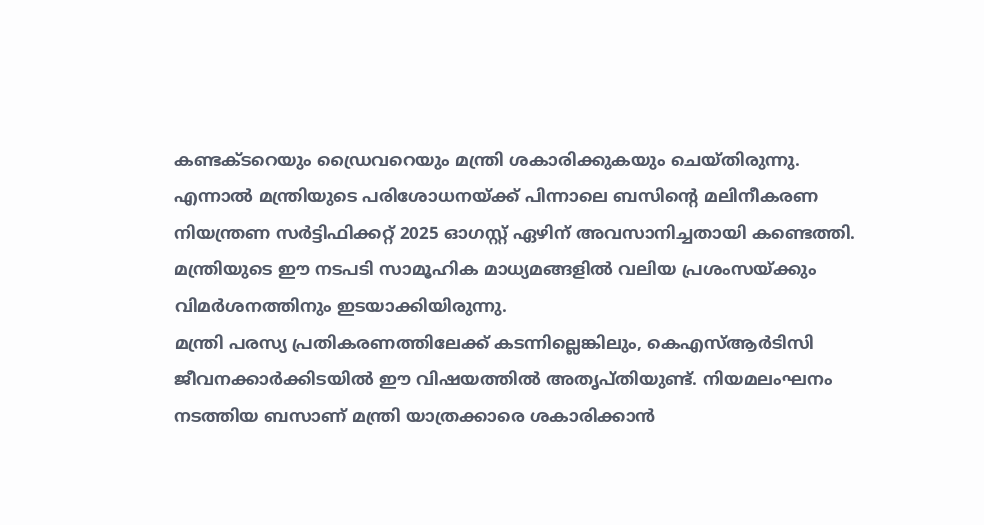കണ്ടക്ടറെയും ഡ്രൈവറെയും മന്ത്രി ശകാരിക്കുകയും ചെയ്തിരുന്നു.
എന്നാൽ മന്ത്രിയുടെ പരിശോധനയ്ക്ക് പിന്നാലെ ബസിന്റെ മലിനീകരണ നിയന്ത്രണ സർട്ടിഫിക്കറ്റ് 2025 ഓഗസ്റ്റ് ഏഴിന് അവസാനിച്ചതായി കണ്ടെത്തി. മന്ത്രിയുടെ ഈ നടപടി സാമൂഹിക മാധ്യമങ്ങളിൽ വലിയ പ്രശംസയ്ക്കും വിമർശനത്തിനും ഇടയാക്കിയിരുന്നു.
മന്ത്രി പരസ്യ പ്രതികരണത്തിലേക്ക് കടന്നില്ലെങ്കിലും, കെഎസ്ആർടിസി ജീവനക്കാർക്കിടയിൽ ഈ വിഷയത്തിൽ അതൃപ്തിയുണ്ട്. നിയമലംഘനം നടത്തിയ ബസാണ് മന്ത്രി യാത്രക്കാരെ ശകാരിക്കാൻ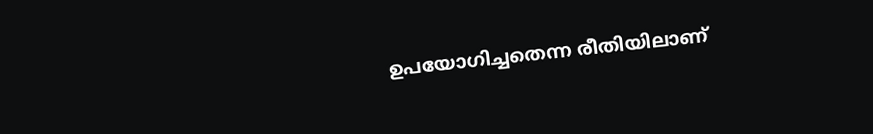ഉപയോഗിച്ചതെന്ന രീതിയിലാണ്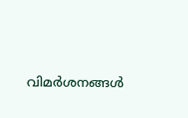വിമർശനങ്ങൾ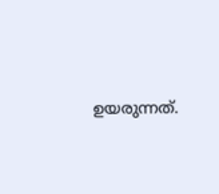ഉയരുന്നത്.